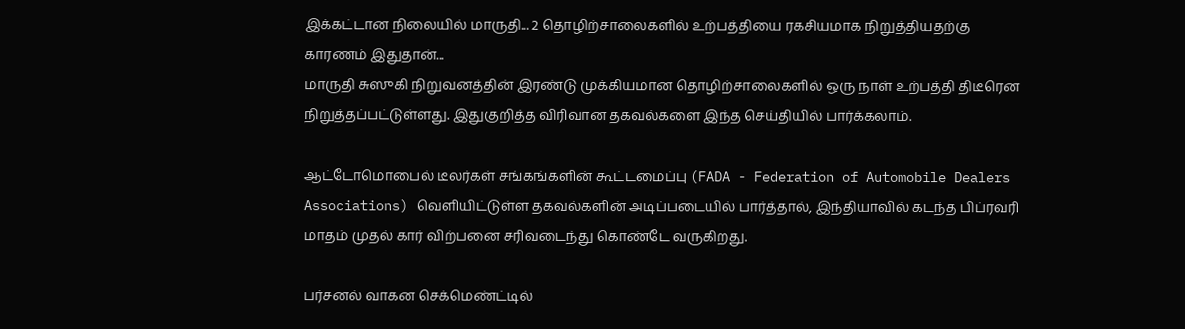இக்கட்டான நிலையில் மாருதி... 2 தொழிற்சாலைகளில் உற்பத்தியை ரகசியமாக நிறுத்தியதற்கு காரணம் இதுதான்...
மாருதி சுஸுகி நிறுவனத்தின் இரண்டு முக்கியமான தொழிற்சாலைகளில் ஒரு நாள் உற்பத்தி திடீரென நிறுத்தப்பட்டுள்ளது. இதுகுறித்த விரிவான தகவல்களை இந்த செய்தியில் பார்க்கலாம்.

ஆட்டோமொபைல் டீலர்கள் சங்கங்களின் கூட்டமைப்பு (FADA - Federation of Automobile Dealers Associations) வெளியிட்டுள்ள தகவல்களின் அடிப்படையில் பார்த்தால், இந்தியாவில் கடந்த பிப்ரவரி மாதம் முதல் கார் விற்பனை சரிவடைந்து கொண்டே வருகிறது.

பர்சனல் வாகன செக்மெண்ட்டில்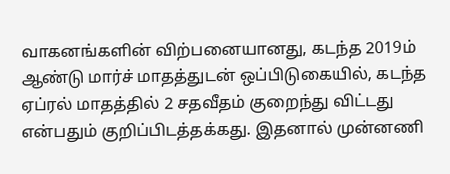வாகனங்களின் விற்பனையானது, கடந்த 2019ம் ஆண்டு மார்ச் மாதத்துடன் ஒப்பிடுகையில், கடந்த ஏப்ரல் மாதத்தில் 2 சதவீதம் குறைந்து விட்டது என்பதும் குறிப்பிடத்தக்கது. இதனால் முன்னணி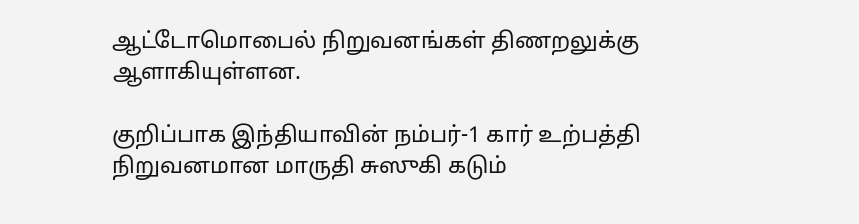ஆட்டோமொபைல் நிறுவனங்கள் திணறலுக்கு ஆளாகியுள்ளன.

குறிப்பாக இந்தியாவின் நம்பர்-1 கார் உற்பத்தி நிறுவனமான மாருதி சுஸுகி கடும்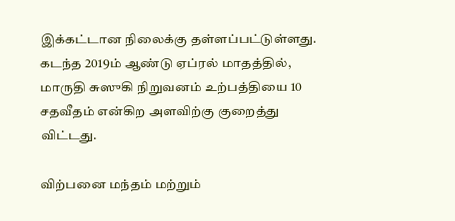இக்கட்டான நிலைக்கு தள்ளப்பட்டுள்ளது. கடந்த 2019ம் ஆண்டு ஏப்ரல் மாதத்தில், மாருதி சுஸுகி நிறுவனம் உற்பத்தியை 10 சதவீதம் என்கிற அளவிற்கு குறைத்து விட்டது.

விற்பனை மந்தம் மற்றும்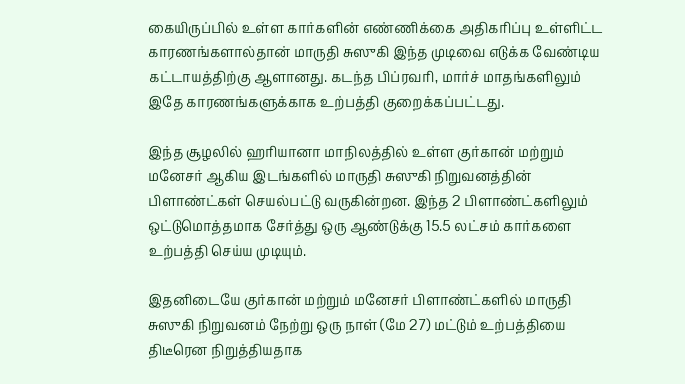கையிருப்பில் உள்ள கார்களின் எண்ணிக்கை அதிகரிப்பு உள்ளிட்ட காரணங்களால்தான் மாருதி சுஸுகி இந்த முடிவை எடுக்க வேண்டிய கட்டாயத்திற்கு ஆளானது. கடந்த பிப்ரவரி, மார்ச் மாதங்களிலும் இதே காரணங்களுக்காக உற்பத்தி குறைக்கப்பட்டது.

இந்த சூழலில் ஹரியானா மாநிலத்தில் உள்ள குர்கான் மற்றும் மனேசர் ஆகிய இடங்களில் மாருதி சுஸுகி நிறுவனத்தின் பிளாண்ட்கள் செயல்பட்டு வருகின்றன. இந்த 2 பிளாண்ட்களிலும் ஒட்டுமொத்தமாக சேர்த்து ஒரு ஆண்டுக்கு 15.5 லட்சம் கார்களை உற்பத்தி செய்ய முடியும்.

இதனிடையே குர்கான் மற்றும் மனேசர் பிளாண்ட்களில் மாருதி சுஸுகி நிறுவனம் நேற்று ஒரு நாள் (மே 27) மட்டும் உற்பத்தியை திடீரென நிறுத்தியதாக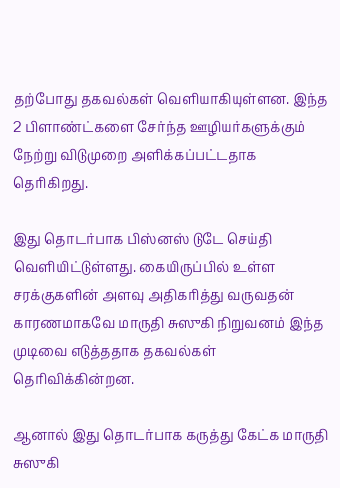தற்போது தகவல்கள் வெளியாகியுள்ளன. இந்த 2 பிளாண்ட்களை சேர்ந்த ஊழியர்களுக்கும் நேற்று விடுமுறை அளிக்கப்பட்டதாக தெரிகிறது.

இது தொடர்பாக பிஸ்னஸ் டுடே செய்தி வெளியிட்டுள்ளது. கையிருப்பில் உள்ள சரக்குகளின் அளவு அதிகரித்து வருவதன் காரணமாகவே மாருதி சுஸுகி நிறுவனம் இந்த முடிவை எடுத்ததாக தகவல்கள் தெரிவிக்கின்றன.

ஆனால் இது தொடர்பாக கருத்து கேட்க மாருதி சுஸுகி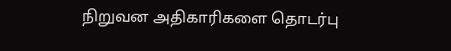நிறுவன அதிகாரிகளை தொடர்பு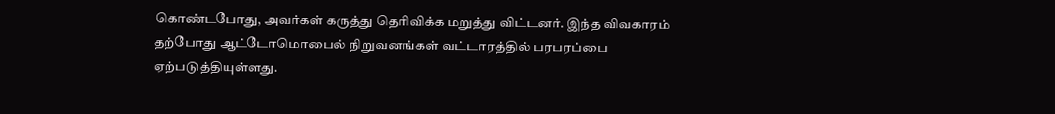கொண்டபோது, அவர்கள் கருத்து தெரிவிக்க மறுத்து விட்டனர். இந்த விவகாரம் தற்போது ஆட்டோமொபைல் நிறுவனங்கள் வட்டாரத்தில் பரபரப்பை ஏற்படுத்தியுள்ளது.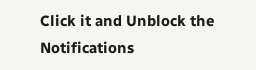Click it and Unblock the Notifications